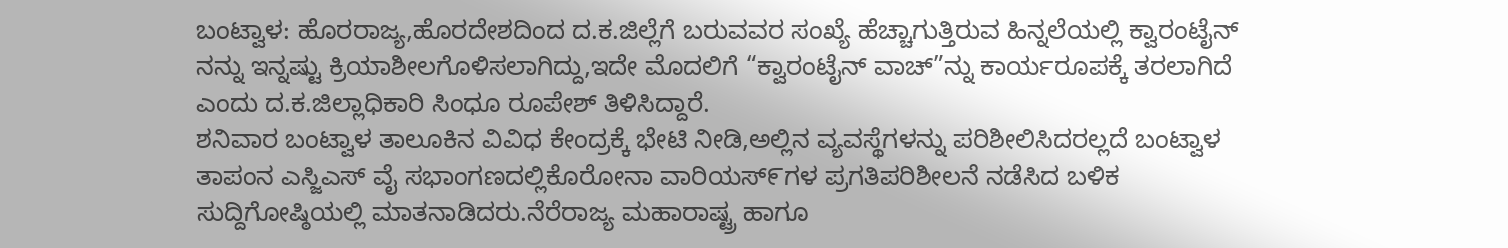ಬಂಟ್ವಾಳ: ಹೊರರಾಜ್ಯ,ಹೊರದೇಶದಿಂದ ದ.ಕ.ಜಿಲ್ಲೆಗೆ ಬರುವವರ ಸಂಖ್ಯೆ ಹೆಚ್ಚಾಗುತ್ತಿರುವ ಹಿನ್ನಲೆಯಲ್ಲಿ ಕ್ವಾರಂಟೈನ್ ನನ್ನು ಇನ್ನಷ್ಟು ಕ್ರಿಯಾಶೀಲಗೊಳಿಸಲಾಗಿದ್ದು,ಇದೇ ಮೊದಲಿಗೆ “ಕ್ವಾರಂಟೈನ್ ವಾಚ್”ನ್ನು ಕಾರ್ಯರೂಪಕ್ಕೆ ತರಲಾಗಿದೆ ಎಂದು ದ.ಕ.ಜಿಲ್ಲಾಧಿಕಾರಿ ಸಿಂಧೂ ರೂಪೇಶ್ ತಿಳಿಸಿದ್ದಾರೆ.
ಶನಿವಾರ ಬಂಟ್ವಾಳ ತಾಲೂಕಿನ ವಿವಿಧ ಕೇಂದ್ರಕ್ಕೆ ಭೇಟಿ ನೀಡಿ,ಅಲ್ಲಿನ ವ್ಯವಸ್ಥೆಗಳನ್ನು ಪರಿಶೀಲಿಸಿದರಲ್ಲದೆ ಬಂಟ್ವಾಳ ತಾಪಂನ ಎಸ್ಜಿಎಸ್ ವೈ ಸಭಾಂಗಣದಲ್ಲಿಕೊರೋನಾ ವಾರಿಯಸ್೯ಗಳ ಪ್ರಗತಿಪರಿಶೀಲನೆ ನಡೆಸಿದ ಬಳಿಕ ಸುದ್ದಿಗೋಷ್ಠಿಯಲ್ಲಿ ಮಾತನಾಡಿದರು.ನೆರೆರಾಜ್ಯ ಮಹಾರಾಷ್ಟ್ರ ಹಾಗೂ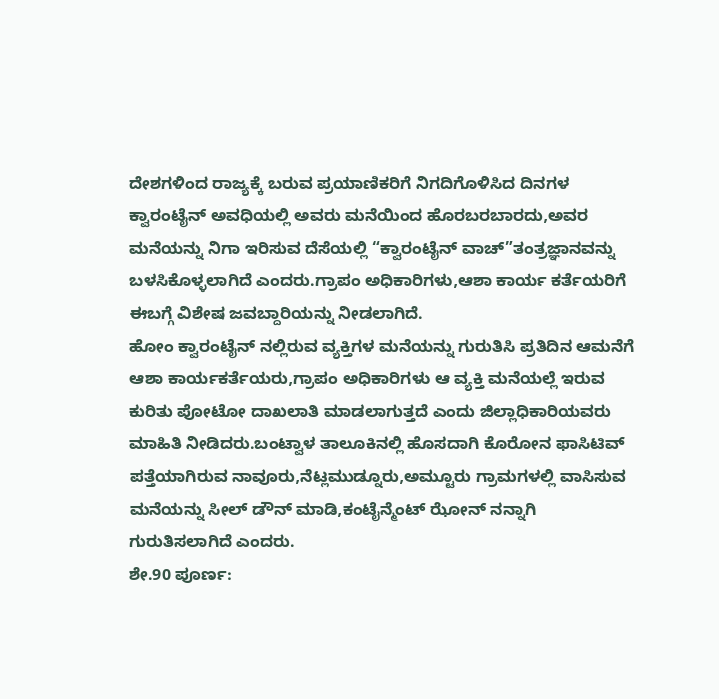ದೇಶಗಳಿಂದ ರಾಜ್ಯಕ್ಕೆ ಬರುವ ಪ್ರಯಾಣಿಕರಿಗೆ ನಿಗದಿಗೊಳಿಸಿದ ದಿನಗಳ ಕ್ವಾರಂಟೈನ್ ಅವಧಿಯಲ್ಲಿ ಅವರು ಮನೆಯಿಂದ ಹೊರಬರಬಾರದು,ಅವರ ಮನೆಯನ್ನು ನಿಗಾ ಇರಿಸುವ ದೆಸೆಯಲ್ಲಿ “ಕ್ವಾರಂಟೈನ್ ವಾಚ್”ತಂತ್ರಜ್ಞಾನವನ್ನು ಬಳಸಿಕೊಳ್ಳಲಾಗಿದೆ ಎಂದರು.ಗ್ರಾಪಂ ಅಧಿಕಾರಿಗಳು,ಆಶಾ ಕಾರ್ಯ ಕರ್ತೆಯರಿಗೆ ಈಬಗ್ಗೆ ವಿಶೇಷ ಜವಬ್ದಾರಿಯನ್ನು ನೀಡಲಾಗಿದೆ.
ಹೋಂ ಕ್ವಾರಂಟೈನ್ ನಲ್ಲಿರುವ ವ್ಯಕ್ತಿಗಳ ಮನೆಯನ್ನು ಗುರುತಿಸಿ ಪ್ರತಿದಿನ ಆಮನೆಗೆ ಆಶಾ ಕಾರ್ಯಕರ್ತೆಯರು,ಗ್ರಾಪಂ ಅಧಿಕಾರಿಗಳು ಆ ವ್ಯಕ್ತಿ ಮನೆಯಲ್ಲೆ ಇರುವ ಕುರಿತು ಪೋಟೋ ದಾಖಲಾತಿ ಮಾಡಲಾಗುತ್ತದೆ ಎಂದು ಜಿಲ್ಲಾಧಿಕಾರಿಯವರು ಮಾಹಿತಿ ನೀಡಿದರು.ಬಂಟ್ವಾಳ ತಾಲೂಕಿನಲ್ಲಿ ಹೊಸದಾಗಿ ಕೊರೋನ ಫಾಸಿಟಿವ್ ಪತ್ತೆಯಾಗಿರುವ ನಾವೂರು,ನೆಟ್ಲಮುಡ್ನೂರು,ಅಮ್ಟೂರು ಗ್ರಾಮಗಳಲ್ಲಿ ವಾಸಿಸುವ ಮನೆಯನ್ನು ಸೀಲ್ ಡೌನ್ ಮಾಡಿ,ಕಂಟೈನ್ಮೆಂಟ್ ಝೋನ್ ನನ್ನಾಗಿ ಗುರುತಿಸಲಾಗಿದೆ ಎಂದರು.
ಶೇ.90 ಪೂರ್ಣ: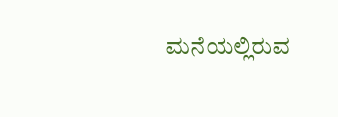ಮನೆಯಲ್ಲಿರುವ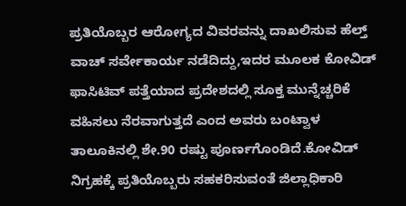ಪ್ರತಿಯೊಬ್ಬರ ಆರೋಗ್ಯದ ವಿವರವನ್ನು ದಾಖಲಿಸುವ ಹೆಲ್ತ್ ವಾಚ್ ಸರ್ವೇಕಾರ್ಯ ನಡೆದಿದ್ದು,ಇದರ ಮೂಲಕ ಕೋವಿಡ್ ಫಾಸಿಟಿವ್ ಪತ್ತೆಯಾದ ಪ್ರದೇಶದಲ್ಲಿ ಸೂಕ್ತ ಮುನ್ನೆಚ್ಚರಿಕೆ ವಹಿಸಲು ನೆರವಾಗುತ್ತದೆ ಎಂದ ಅವರು ಬಂಟ್ವಾಳ ತಾಲೂಕಿನಲ್ಲಿ ಶೇ.90 ರಷ್ಟು ಪೂರ್ಣಗೊಂಡಿದೆ.ಕೋವಿಡ್ ನಿಗ್ರಹಕ್ಕೆ ಪ್ರತಿಯೊಬ್ಬರು ಸಹಕರಿಸುವಂತೆ ಜಿಲ್ಲಾಧಿಕಾರಿ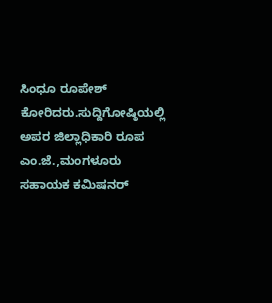ಸಿಂಧೂ ರೂಪೇಶ್ ಕೋರಿದರು.ಸುದ್ದಿಗೋಷ್ಠಿಯಲ್ಲಿ ಅಪರ ಜಿಲ್ಲಾಧಿಕಾರಿ ರೂಪ ಎಂ.ಜೆ.,ಮಂಗಳೂರು ಸಹಾಯಕ ಕಮಿಷನರ್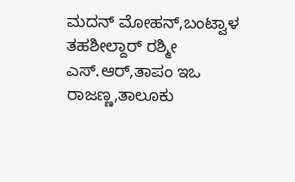ಮದನ್ ಮೋಹನ್,ಬಂಟ್ವಾಳ ತಹಶೀಲ್ದಾರ್ ರಶ್ಮೀ ಎಸ್.ಆರ್,ತಾಪಂ ಇಒ ರಾಜಣ್ಣ,ತಾಲೂಕು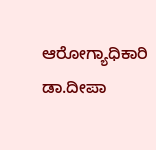ಆರೋಗ್ಯಾಧಿಕಾರಿ ಡಾ.ದೀಪಾ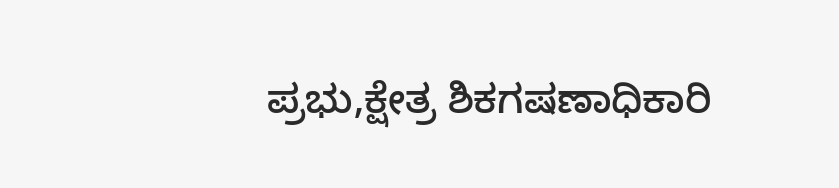ಪ್ರಭು,ಕ್ಷೇತ್ರ ಶಿಕಗಷಣಾಧಿಕಾರಿ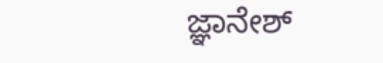ಜ್ಞಾನೇಶ್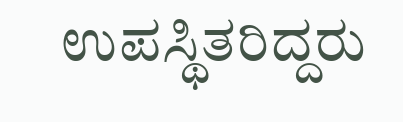ಉಪಸ್ಥಿತರಿದ್ದರು